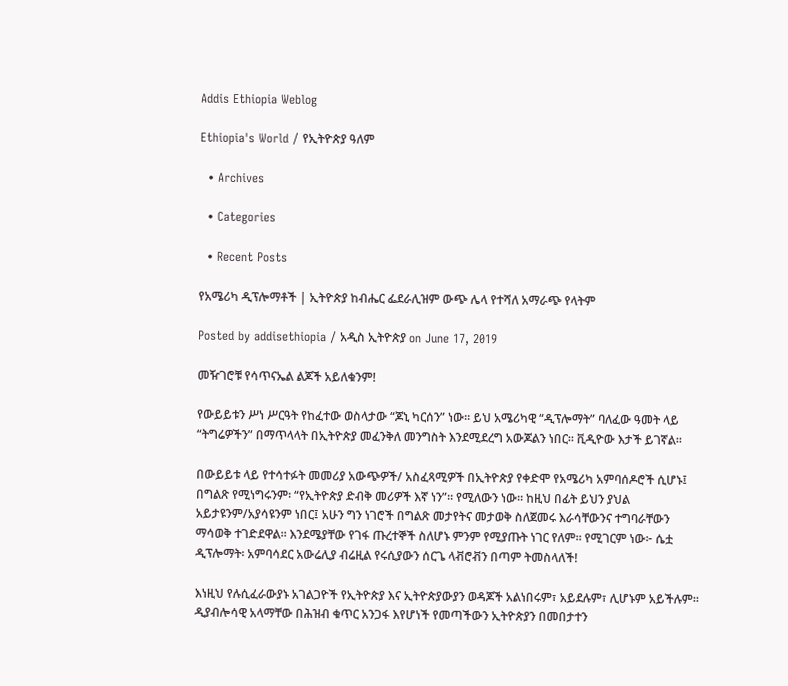Addis Ethiopia Weblog

Ethiopia's World / የኢትዮጵያ ዓለም

  • Archives

  • Categories

  • Recent Posts

የአሜሪካ ዲፕሎማቶች | ኢትዮጵያ ከብሔር ፌደራሊዝም ውጭ ሌላ የተሻለ አማራጭ የላትም

Posted by addisethiopia / አዲስ ኢትዮጵያ on June 17, 2019

መዥገሮቹ የሳጥናኤል ልጆች አይለቁንም!

የውይይቱን ሥነ ሥርዓት የከፈተው ወስላታው “ጆኒ ካርሰን” ነው። ይህ አሜሪካዊ “ዲፕሎማት” ባለፈው ዓመት ላይ “ትግሬዎችን” በማጥላላት በኢትዮጵያ መፈንቅለ መንግስት እንደሚደረግ አውጆልን ነበር። ቪዲዮው እታች ይገኛል።

በውይይቱ ላይ የተሳተፉት መመሪያ አውጭዎች/ አስፈጻሚዎች በኢትዮጵያ የቀድሞ የአሜሪካ አምባሰዶሮች ሲሆኑ፤ በግልጽ የሚነግሩንም፡ “የኢትዮጵያ ድብቅ መሪዎች እኛ ነን”። የሚለውን ነው። ከዚህ በፊት ይህን ያህል አይታዩንም/አያሳዩንም ነበር፤ አሁን ግን ነገሮች በግልጽ መታየትና መታወቅ ስለጀመሩ እራሳቸውንና ተግባራቸውን ማሳወቅ ተገድደዋል። እንደሜያቸው የገፋ ጡረተኞች ስለሆኑ ምንም የሚያጡት ነገር የለም። የሚገርም ነው፦ ሴቷ ዲፕሎማት፡ አምባሳደር አውሬሊያ ብሬዚል የሩሲያውን ሰርጌ ላቭሮቭን በጣም ትመስላለች!

እነዚህ የሉሲፈራውያኑ አገልጋዮች የኢትዮጵያ እና ኢትዮጵያውያን ወዳጆች አልነበሩም፣ አይደሉም፣ ሊሆኑም አይችሉም። ዲያብሎሳዊ አላማቸው በሕዝብ ቁጥር አንጋፋ እየሆነች የመጣችውን ኢትዮጵያን በመበታተን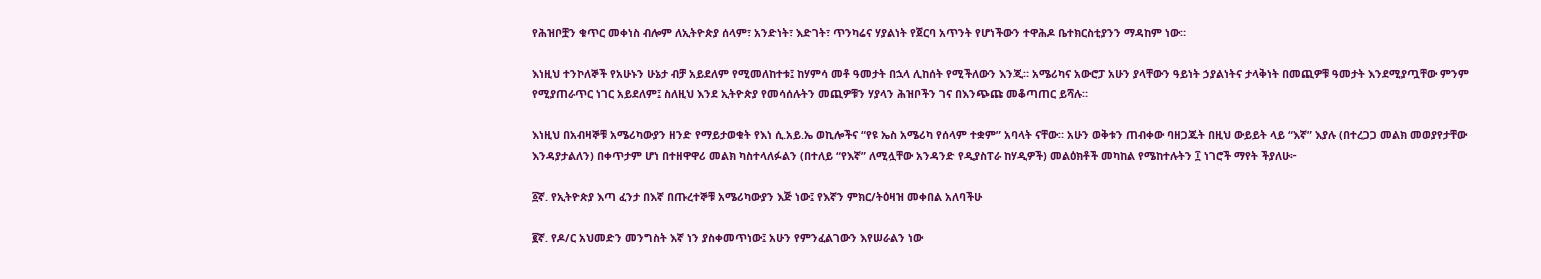የሕዝቦቿን ቁጥር መቀነስ ብሎም ለኢትዮጵያ ሰላም፣ አንድነት፣ እድገት፣ ጥንካሬና ሃያልነት የጀርባ አጥንት የሆነችውን ተዋሕዶ ቤተክርስቲያንን ማዳከም ነው።

እነዚህ ተንኮለኞች የአሁኑን ሁኔታ ብቻ አይደለም የሚመለከተቱ፤ ከሃምሳ መቶ ዓመታት በኋላ ሊከሰት የሚችለውን እንጂ። አሜሪካና አውሮፓ አሁን ያላቸውን ዓይነት ኃያልነትና ታላቅነት በመጪዎቹ ዓመታት እንደሚያጧቸው ምንም የሚያጠራጥር ነገር አይደለም፤ ስለዚህ እንደ ኢትዮጵያ የመሳሰሉትን መጪዎቹን ሃያላን ሕዝቦችን ገና በእንጭጩ መቆጣጠር ይሻሉ።

እነዚህ በአብዛኞቹ አሜሪካውያን ዘንድ የማይታወቁት የእነ ሲ.አይ.ኤ ወኪሎችና “የዩ ኤስ አሜሪካ የሰላም ተቋም” አባላት ናቸው። አሁን ወቅቱን ጠብቀው ባዘጋጁት በዚህ ውይይት ላይ “እኛ” እያሉ (በተረጋጋ መልክ መወያየታቸው እንዳያታልለን) በቀጥታም ሆነ በተዘዋዋሪ መልክ ካስተላለፉልን (በተለይ “የእኛ” ለሚሏቸው አንዳንድ የዲያስፐራ ከሃዲዎች) መልዕክቶች መካከል የሜከተሉትን ፲ ነገሮች ማየት ችያለሁ፦

፩ኛ. የኢትዮጵያ እጣ ፈንታ በእኛ በጡረተኞቹ አሜሪካውያን እጅ ነው፤ የእኛን ምክር/ትዕዛዝ መቀበል አለባችሁ

፪ኛ. የዶ/ር አህመድን መንግስት እኛ ነን ያስቀመጥነው፤ አሁን የምንፈልገውን እየሠራልን ነው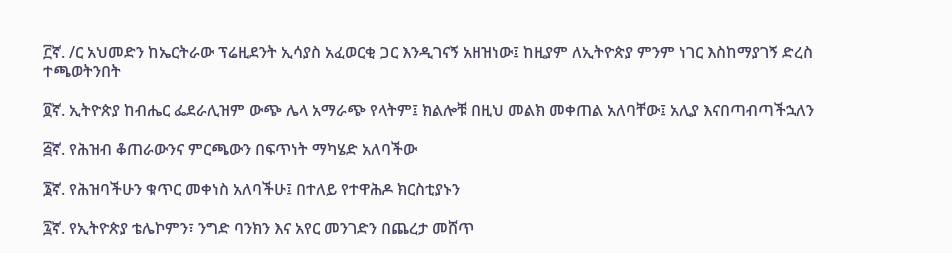፫ኛ. /ር አህመድን ከኤርትራው ፕሬዚደንት ኢሳያስ አፈወርቂ ጋር እንዲገናኝ አዘዝነው፤ ከዚያም ለኢትዮጵያ ምንም ነገር እስከማያገኝ ድረስ ተጫወትንበት

፬ኛ. ኢትዮጵያ ከብሔር ፌደራሊዝም ውጭ ሌላ አማራጭ የላትም፤ ክልሎቹ በዚህ መልክ መቀጠል አለባቸው፤ አሊያ እናበጣብጣችኋለን

፭ኛ. የሕዝብ ቆጠራውንና ምርጫውን በፍጥነት ማካሄድ አለባችው

፮ኛ. የሕዝባችሁን ቁጥር መቀነስ አለባችሁ፤ በተለይ የተዋሕዶ ክርስቲያኑን

፯ኛ. የኢትዮጵያ ቴሌኮምን፣ ንግድ ባንክን እና አየር መንገድን በጨረታ መሸጥ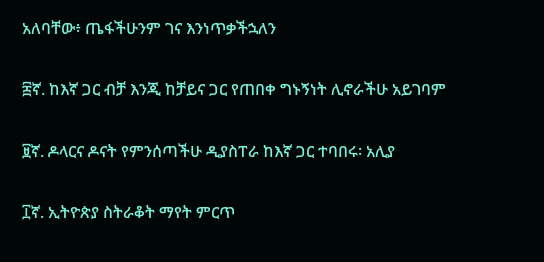አለባቸው፥ ጤፋችሁንም ገና እንነጥቃችኋለን

፰ኛ. ከእኛ ጋር ብቻ እንጂ ከቻይና ጋር የጠበቀ ግኑኝነት ሊኖራችሁ አይገባም

፱ኛ. ዶላርና ዶናት የምንሰጣችሁ ዲያስፐራ ከእኛ ጋር ተባበሩ፡ አሊያ

፲ኛ. ኢትዮጵያ ስትራቆት ማየት ምርጥ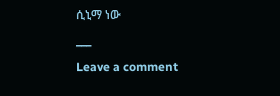ሲኒማ ነው

___

Leave a comment